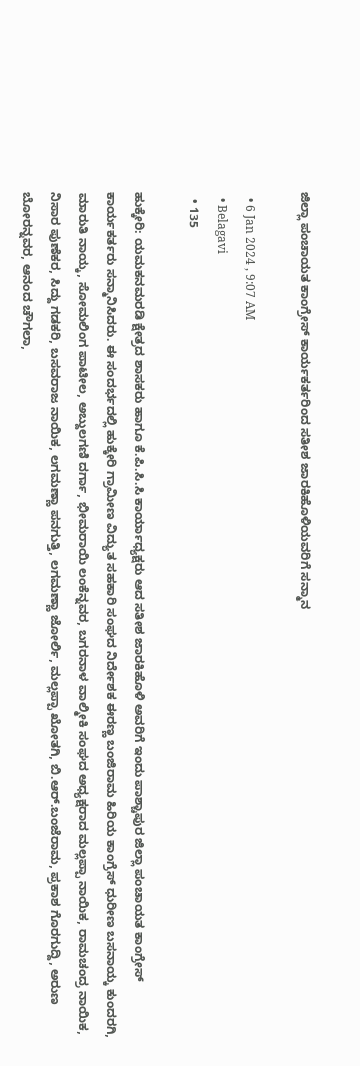ಜಿಲ್ಲಾ ಪಂಚಾಯತ ಕಾಂಗ್ರೇಸ್ ಕಾರ್ಯಕರ್ತರಿಂದ ಸತೀಶ ಜಾರಕಿಹೊಳಿಯವರಿಗೆ ಸನ್ಮಾನ

  • 6 Jan 2024 , 9:07 AM
  • Belagavi
  • 135

ಹುಕ್ಕೇರಿ: ಯಮಕನಮರಡಿ ಕ್ಷೇತ್ರದ ಶಾಸಕರು ಹಾಗೂ ಕೆ.ಪಿ.ಸಿ.ಸಿ ಕಾರ್ಯಾಧ್ಯಕ್ಷರು ಆದ ಸತೀಶ ಜಾರಕಿಹೊಳಿ ಅವರಿಗೆ ಇಂದು ಪಾಶ್ಚಾಪುರ ಜಿಲ್ಲಾ ಪಂಚಾಯತ ಕಾಂಗ್ರೇಸ್ ಕಾರ್ಯಕರ್ತರು ಸನ್ಮಾನಿಸಿದರು. ಈ ಸಂದರ್ಭದಲ್ಲಿ ಹುಕ್ಕೇರಿ ಗ್ರಾಮೀಣ ವಿದ್ಯುತ ಸಹಕಾರಿ ಸಂಘದ ನಿರ್ದೇಶಕ ಈರಣ್ಣ ಬಂಜಿರಾಮ ಹಿರಿಯ ಕಾಂಗ್ರೆಸ್ ಧುರೀಣ ಬಸನಾಯ್ಕ ಕುಂದರಗಿ, ಮಾರುತಿ ನಾಯ್ಕ, ಸೋಮಲಿಂಗ ಪಾಟೀಲ, ಅಬ್ದುಲಗಣಿ ದರ್ಗಾ, ಭೀಮರಾಯಿ ಲಂಕೆನ್ನವರ, ಬಗರನಾಳ ವಾಲ್ಮೀಕಿ ಸಂಘದ ಅಧ್ಯಕ್ಷರಾದ ಮಲ್ಲಪ್ಪಾ ನಾಯಿಕ, ರಾಮಚಂದ್ರ ನಾಯಿಕ, ನಿಸಾರ ಪುಣೆಕರ, ಸಿದ್ದು ಗಡಕರಿ, ಬಸವರಾಜ ನಾಯಿಕ, ಲಗಮಣ್ಣಾ ಪನಗುತ್ತಿ, ಲಗಮಣ್ಣಾ ಜೋರ್ಲಿ, ಮಲ್ಲಪ್ಪಾ ಖೋತಗಿ, ಬಿ.ಆರ್.ಬಂಜೆರಾಮ, ಪ್ರಕಾಶ ಗೊರಗುದ್ದಿ, ಅರುಣ ಬೋರನ್ನವರ, ಆನಂದ ಚೌಗಲಾ,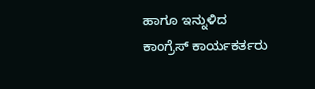ಹಾಗೂ ಇನ್ನುಳಿದ ಕಾಂಗ್ರೆಸ್ ಕಾರ್ಯಕರ್ತರು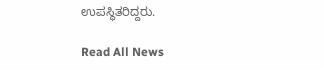ಉಪಸ್ಥಿತರಿದ್ದರು.

Read All News